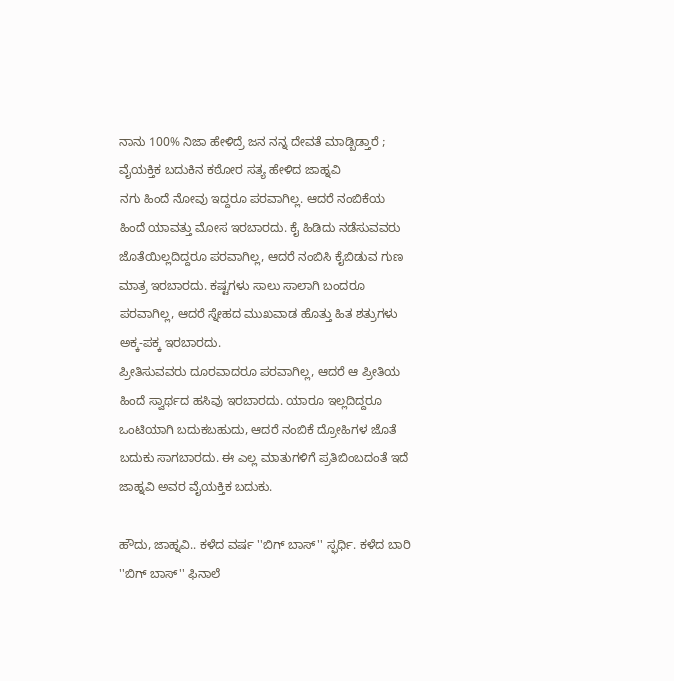ನಾನು 100% ನಿಜಾ ಹೇಳಿದ್ರೆ ಜನ ನನ್ನ ದೇವತೆ ಮಾಡ್ಬಿಡ್ತಾರೆ ; ವೈಯಕ್ತಿಕ ಬದುಕಿನ ಕಠೋರ ಸತ್ಯ ಹೇಳಿದ ಜಾಹ್ನವಿ
ನಗು ಹಿಂದೆ ನೋವು ಇದ್ದರೂ ಪರವಾಗಿಲ್ಲ. ಆದರೆ ನಂಬಿಕೆಯ ಹಿಂದೆ ಯಾವತ್ತು ಮೋಸ ಇರಬಾರದು. ಕೈ ಹಿಡಿದು ನಡೆಸುವವರು ಜೊತೆಯಿಲ್ಲದಿದ್ದರೂ ಪರವಾಗಿಲ್ಲ, ಆದರೆ ನಂಬಿಸಿ ಕೈಬಿಡುವ ಗುಣ ಮಾತ್ರ ಇರಬಾರದು. ಕಷ್ಟಗಳು ಸಾಲು ಸಾಲಾಗಿ ಬಂದರೂ ಪರವಾಗಿಲ್ಲ, ಆದರೆ ಸ್ನೇಹದ ಮುಖವಾಡ ಹೊತ್ತು ಹಿತ ಶತ್ರುಗಳು ಅಕ್ಕ-ಪಕ್ಕ ಇರಬಾರದು.
ಪ್ರೀತಿಸುವವರು ದೂರವಾದರೂ ಪರವಾಗಿಲ್ಲ, ಆದರೆ ಆ ಪ್ರೀತಿಯ ಹಿಂದೆ ಸ್ವಾರ್ಥದ ಹಸಿವು ಇರಬಾರದು. ಯಾರೂ ಇಲ್ಲದಿದ್ದರೂ ಒಂಟಿಯಾಗಿ ಬದುಕಬಹುದು, ಆದರೆ ನಂಬಿಕೆ ದ್ರೋಹಿಗಳ ಜೊತೆ ಬದುಕು ಸಾಗಬಾರದು. ಈ ಎಲ್ಲ ಮಾತುಗಳಿಗೆ ಪ್ರತಿಬಿಂಬದಂತೆ ಇದೆ ಜಾಹ್ನವಿ ಅವರ ವೈಯಕ್ತಿಕ ಬದುಕು.

ಹೌದು, ಜಾಹ್ನವಿ.. ಕಳೆದ ವರ್ಷ ''ಬಿಗ್ ಬಾಸ್'' ಸ್ಫರ್ಧಿ. ಕಳೆದ ಬಾರಿ ''ಬಿಗ್ ಬಾಸ್'' ಫಿನಾಲೆ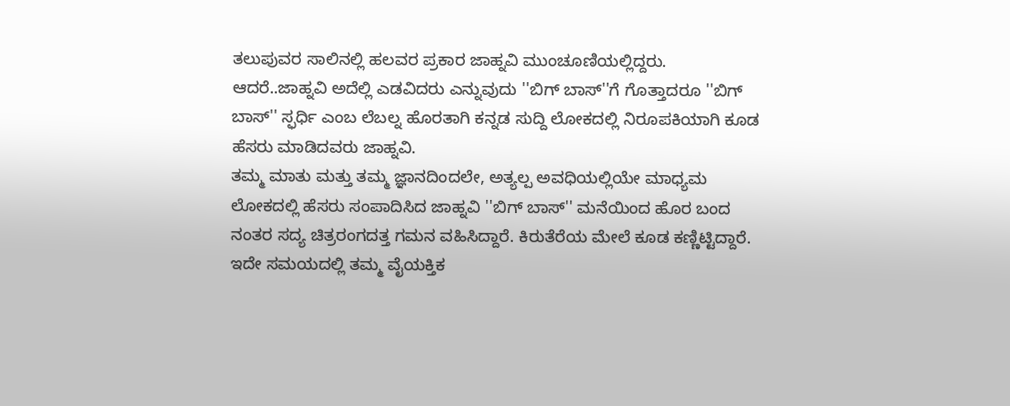ತಲುಪುವರ ಸಾಲಿನಲ್ಲಿ ಹಲವರ ಪ್ರಕಾರ ಜಾಹ್ನವಿ ಮುಂಚೂಣಿಯಲ್ಲಿದ್ದರು.
ಆದರೆ..ಜಾಹ್ನವಿ ಅದೆಲ್ಲಿ ಎಡವಿದರು ಎನ್ನುವುದು ''ಬಿಗ್ ಬಾಸ್''ಗೆ ಗೊತ್ತಾದರೂ ''ಬಿಗ್ ಬಾಸ್'' ಸ್ಫರ್ಧಿ ಎಂಬ ಲೆಬಲ್ನ ಹೊರತಾಗಿ ಕನ್ನಡ ಸುದ್ದಿ ಲೋಕದಲ್ಲಿ ನಿರೂಪಕಿಯಾಗಿ ಕೂಡ ಹೆಸರು ಮಾಡಿದವರು ಜಾಹ್ನವಿ.
ತಮ್ಮ ಮಾತು ಮತ್ತು ತಮ್ಮ ಜ್ಞಾನದಿಂದಲೇ, ಅತ್ಯಲ್ಪ ಅವಧಿಯಲ್ಲಿಯೇ ಮಾಧ್ಯಮ ಲೋಕದಲ್ಲಿ ಹೆಸರು ಸಂಪಾದಿಸಿದ ಜಾಹ್ನವಿ ''ಬಿಗ್ ಬಾಸ್'' ಮನೆಯಿಂದ ಹೊರ ಬಂದ ನಂತರ ಸದ್ಯ ಚಿತ್ರರಂಗದತ್ತ ಗಮನ ವಹಿಸಿದ್ದಾರೆ. ಕಿರುತೆರೆಯ ಮೇಲೆ ಕೂಡ ಕಣ್ಣಿಟ್ಟಿದ್ದಾರೆ. ಇದೇ ಸಮಯದಲ್ಲಿ ತಮ್ಮ ವೈಯಕ್ತಿಕ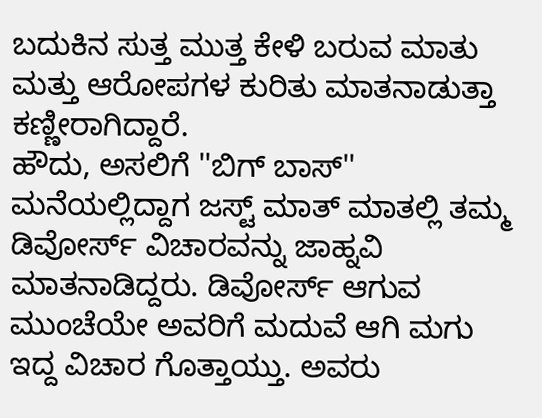ಬದುಕಿನ ಸುತ್ತ ಮುತ್ತ ಕೇಳಿ ಬರುವ ಮಾತು ಮತ್ತು ಆರೋಪಗಳ ಕುರಿತು ಮಾತನಾಡುತ್ತಾ ಕಣ್ಣೀರಾಗಿದ್ದಾರೆ.
ಹೌದು, ಅಸಲಿಗೆ ''ಬಿಗ್ ಬಾಸ್'' ಮನೆಯಲ್ಲಿದ್ದಾಗ ಜಸ್ಟ್ ಮಾತ್ ಮಾತಲ್ಲಿ ತಮ್ಮ ಡಿವೋರ್ಸ್ ವಿಚಾರವನ್ನು ಜಾಹ್ನವಿ ಮಾತನಾಡಿದ್ದರು. ಡಿವೋರ್ಸ್ ಆಗುವ ಮುಂಚೆಯೇ ಅವರಿಗೆ ಮದುವೆ ಆಗಿ ಮಗು ಇದ್ದ ವಿಚಾರ ಗೊತ್ತಾಯ್ತು. ಅವರು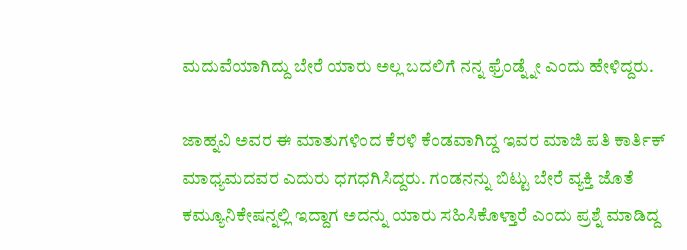ಮದುವೆಯಾಗಿದ್ದು ಬೇರೆ ಯಾರು ಅಲ್ಲ ಬದಲಿಗೆ ನನ್ನ ಫ್ರೆಂಡ್ನ್ನೇ ಎಂದು ಹೇಳಿದ್ದರು.

ಜಾಹ್ನವಿ ಅವರ ಈ ಮಾತುಗಳಿಂದ ಕೆರಳಿ ಕೆಂಡವಾಗಿದ್ದ ಇವರ ಮಾಜಿ ಪತಿ ಕಾರ್ತಿಕ್ ಮಾಧ್ಯಮದವರ ಎದುರು ಧಗಧಗಿಸಿದ್ದರು. ಗಂಡನನ್ನು ಬಿಟ್ಟು ಬೇರೆ ವ್ಯಕ್ತಿ ಜೊತೆ ಕಮ್ಯೂನಿಕೇಷನ್ನಲ್ಲಿ ಇದ್ದಾಗ ಅದನ್ನು ಯಾರು ಸಹಿಸಿಕೊಳ್ತಾರೆ ಎಂದು ಪ್ರಶ್ನೆ ಮಾಡಿದ್ದ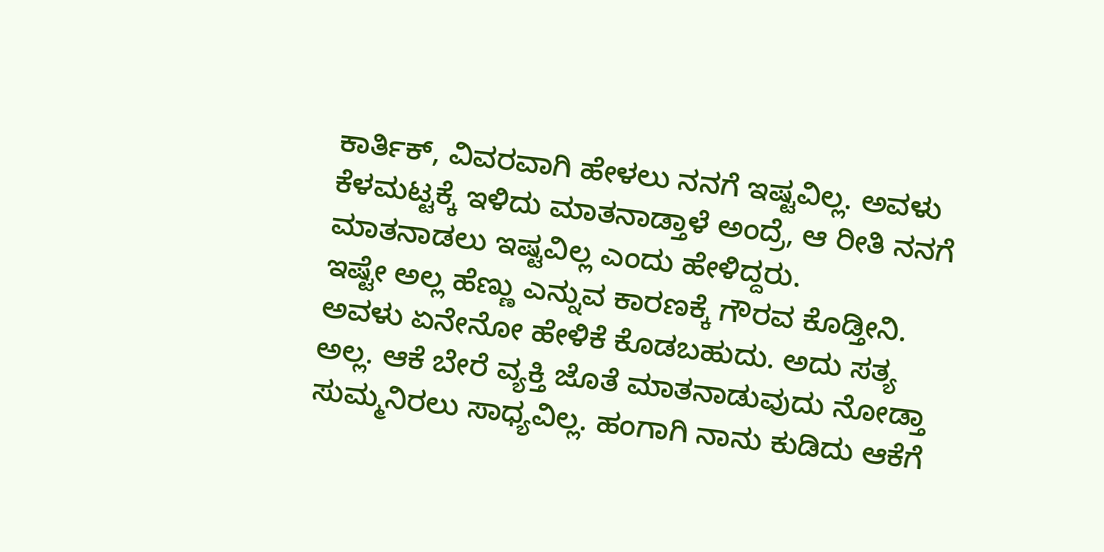ಕಾರ್ತಿಕ್, ವಿವರವಾಗಿ ಹೇಳಲು ನನಗೆ ಇಷ್ಟವಿಲ್ಲ. ಅವಳು ಕೆಳಮಟ್ಟಕ್ಕೆ ಇಳಿದು ಮಾತನಾಡ್ತಾಳೆ ಅಂದ್ರೆ, ಆ ರೀತಿ ನನಗೆ ಮಾತನಾಡಲು ಇಷ್ಟವಿಲ್ಲ ಎಂದು ಹೇಳಿದ್ದರು.
ಇಷ್ಟೇ ಅಲ್ಲ ಹೆಣ್ಣು ಎನ್ನುವ ಕಾರಣಕ್ಕೆ ಗೌರವ ಕೊಡ್ತೀನಿ. ಅವಳು ಏನೇನೋ ಹೇಳಿಕೆ ಕೊಡಬಹುದು. ಅದು ಸತ್ಯ ಅಲ್ಲ. ಆಕೆ ಬೇರೆ ವ್ಯಕ್ತಿ ಜೊತೆ ಮಾತನಾಡುವುದು ನೋಡ್ತಾ ಸುಮ್ಮನಿರಲು ಸಾಧ್ಯವಿಲ್ಲ. ಹಂಗಾಗಿ ನಾನು ಕುಡಿದು ಆಕೆಗೆ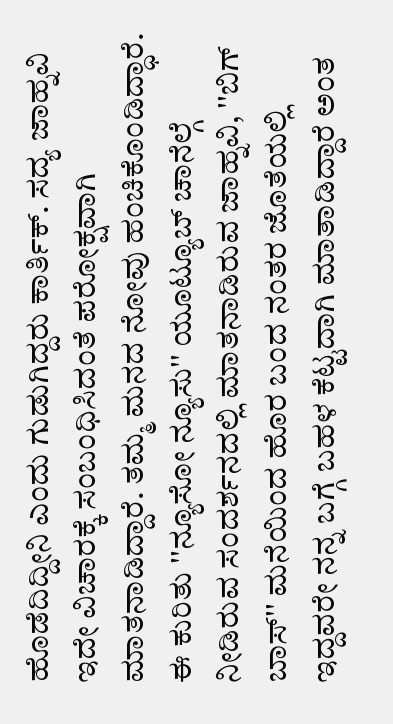ಹೊಡೆದಿದ್ದೀನಿ ಎಂದು ಗುಡುಗಿದ್ದರು ಕಾರ್ತಿಕ್. ಸದ್ಯ ಜಾಹ್ನವಿ ಇದೇ ವಿಚಾರಕ್ಕೆ ಸಂಬಂಧಿಸಿದಂತೆ ಪರೋಕ್ಷವಾಗಿ ಮಾತನಾಡಿದ್ದಾರೆ. ತಮ್ಮ ಮನದ ನೋವು ಹಂಚಿಕೊಂಡಿದ್ಧಾರೆ.
ಈ ಕುರಿತು ''ನ್ಯೂಸೋ ನ್ಯೂಸು'' ಯೂಟ್ಯೂಬ್ ಚಾನೆಲ್ಗೆ ನೀಡಿರುವ ಸಂದರ್ಶನದಲ್ಲಿ ಮಾತನಾಡಿರುವ ಜಾಹ್ನವಿ, ''ಬಿಗ್ ಬಾಸ್'' ಮನೆಯಿಂದ ಹೊರ ಬಂದ ನಂತರ ಜೊತೆಯಲ್ಲಿ ಇದ್ದವರೇ ನನ್ನ ಬಗ್ಗೆ ಬಹಳ ಕೆಟ್ಟದಾಗಿ ಮಾತಾಡಿದ್ದಾರೆ ಅಂತ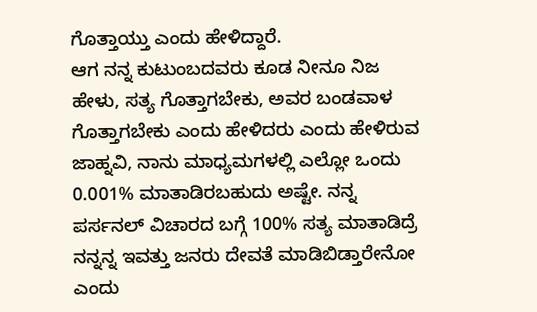ಗೊತ್ತಾಯ್ತು ಎಂದು ಹೇಳಿದ್ದಾರೆ.
ಆಗ ನನ್ನ ಕುಟುಂಬದವರು ಕೂಡ ನೀನೂ ನಿಜ ಹೇಳು, ಸತ್ಯ ಗೊತ್ತಾಗಬೇಕು, ಅವರ ಬಂಡವಾಳ ಗೊತ್ತಾಗಬೇಕು ಎಂದು ಹೇಳಿದರು ಎಂದು ಹೇಳಿರುವ ಜಾಹ್ನವಿ, ನಾನು ಮಾಧ್ಯಮಗಳಲ್ಲಿ ಎಲ್ಲೋ ಒಂದು 0.001% ಮಾತಾಡಿರಬಹುದು ಅಷ್ಟೇ. ನನ್ನ ಪರ್ಸನಲ್ ವಿಚಾರದ ಬಗ್ಗೆ 100% ಸತ್ಯ ಮಾತಾಡಿದ್ರೆ ನನ್ನನ್ನ ಇವತ್ತು ಜನರು ದೇವತೆ ಮಾಡಿಬಿಡ್ತಾರೇನೋ ಎಂದು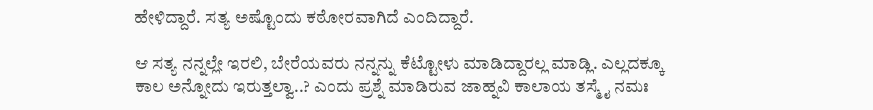ಹೇಳಿದ್ದಾರೆ. ಸತ್ಯ ಅಷ್ಟೊಂದು ಕಠೋರವಾಗಿದೆ ಎಂದಿದ್ದಾರೆ.

ಆ ಸತ್ಯ ನನ್ನಲ್ಲೇ ಇರಲಿ, ಬೇರೆಯವರು ನನ್ನನ್ನು ಕೆಟ್ಟೋಳು ಮಾಡಿದ್ದಾರಲ್ಲ ಮಾಡ್ಲಿ. ಎಲ್ಲದಕ್ಕೂ ಕಾಲ ಅನ್ನೋದು ಇರುತ್ತಲ್ವಾ..? ಎಂದು ಪ್ರಶ್ನೆ ಮಾಡಿರುವ ಜಾಹ್ನವಿ ಕಾಲಾಯ ತಸ್ಮೈ ನಮಃ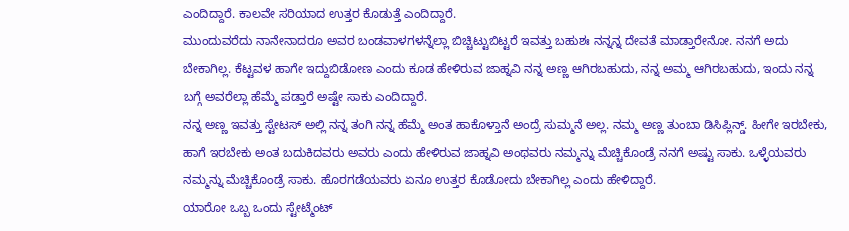ಎಂದಿದ್ದಾರೆ. ಕಾಲವೇ ಸರಿಯಾದ ಉತ್ತರ ಕೊಡುತ್ತೆ ಎಂದಿದ್ದಾರೆ.
ಮುಂದುವರೆದು ನಾನೇನಾದರೂ ಅವರ ಬಂಡವಾಳಗಳನ್ನೆಲ್ಲಾ ಬಿಚ್ಚಿಟ್ಟುಬಿಟ್ಟರೆ ಇವತ್ತು ಬಹುಶಃ ನನ್ನನ್ನ ದೇವತೆ ಮಾಡ್ತಾರೇನೋ. ನನಗೆ ಅದು ಬೇಕಾಗಿಲ್ಲ. ಕೆಟ್ಟವಳ ಹಾಗೇ ಇದ್ದುಬಿಡೋಣ ಎಂದು ಕೂಡ ಹೇಳಿರುವ ಜಾಹ್ನವಿ ನನ್ನ ಅಣ್ಣ ಆಗಿರಬಹುದು, ನನ್ನ ಅಮ್ಮ ಆಗಿರಬಹುದು, ಇಂದು ನನ್ನ ಬಗ್ಗೆ ಅವರೆಲ್ಲಾ ಹೆಮ್ಮೆ ಪಡ್ತಾರೆ ಅಷ್ಟೇ ಸಾಕು ಎಂದಿದ್ದಾರೆ.
ನನ್ನ ಅಣ್ಣ ಇವತ್ತು ಸ್ಟೇಟಸ್ ಅಲ್ಲಿ ನನ್ನ ತಂಗಿ ನನ್ನ ಹೆಮ್ಮೆ ಅಂತ ಹಾಕೊಳ್ತಾನೆ ಅಂದ್ರೆ ಸುಮ್ಮನೆ ಅಲ್ಲ. ನಮ್ಮ ಅಣ್ಣ ತುಂಬಾ ಡಿಸಿಪ್ಲಿನ್ಡ್. ಹೀಗೇ ಇರಬೇಕು, ಹಾಗೆ ಇರಬೇಕು ಅಂತ ಬದುಕಿದವರು ಅವರು ಎಂದು ಹೇಳಿರುವ ಜಾಹ್ನವಿ ಅಂಥವರು ನಮ್ಮನ್ನು ಮೆಚ್ಚಿಕೊಂಡ್ರೆ ನನಗೆ ಅಷ್ಟು ಸಾಕು. ಒಳ್ಳೆಯವರು ನಮ್ಮನ್ನು ಮೆಚ್ಚಿಕೊಂಡ್ರೆ ಸಾಕು. ಹೊರಗಡೆಯವರು ಏನೂ ಉತ್ತರ ಕೊಡೋದು ಬೇಕಾಗಿಲ್ಲ ಎಂದು ಹೇಳಿದ್ದಾರೆ.
ಯಾರೋ ಒಬ್ಬ ಒಂದು ಸ್ಟೇಟ್ಮೆಂಟ್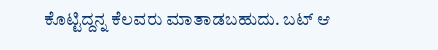ಕೊಟ್ಟಿದ್ದನ್ನ ಕೆಲವರು ಮಾತಾಡಬಹುದು. ಬಟ್ ಆ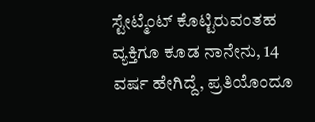ಸ್ಟೇಟ್ಮೆಂಟ್ ಕೊಟ್ಟಿರುವಂತಹ ವ್ಯಕ್ತಿಗೂ ಕೂಡ ನಾನೇನು, 14 ವರ್ಷ ಹೇಗಿದ್ದೆ, ಪ್ರತಿಯೊಂದೂ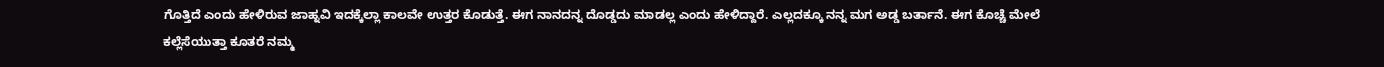ಗೊತ್ತಿದೆ ಎಂದು ಹೇಳಿರುವ ಜಾಹ್ನವಿ ಇದಕ್ಕೆಲ್ಲಾ ಕಾಲವೇ ಉತ್ತರ ಕೊಡುತ್ತೆ. ಈಗ ನಾನದನ್ನ ದೊಡ್ಡದು ಮಾಡಲ್ಲ ಎಂದು ಹೇಳಿದ್ದಾರೆ. ಎಲ್ಲದಕ್ಕೂ ನನ್ನ ಮಗ ಅಡ್ಡ ಬರ್ತಾನೆ. ಈಗ ಕೊಚ್ಚೆ ಮೇಲೆ ಕಲ್ಲೆಸೆಯುತ್ತಾ ಕೂತರೆ ನಮ್ಮ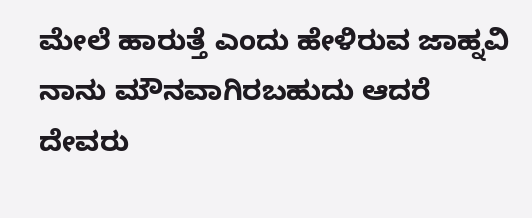ಮೇಲೆ ಹಾರುತ್ತೆ ಎಂದು ಹೇಳಿರುವ ಜಾಹ್ನವಿ ನಾನು ಮೌನವಾಗಿರಬಹುದು ಆದರೆ ದೇವರು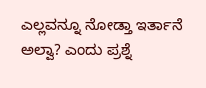ಎಲ್ಲವನ್ನೂ ನೋಡ್ತಾ ಇರ್ತಾನೆ ಅಲ್ವಾ? ಎಂದು ಪ್ರಶ್ನೆ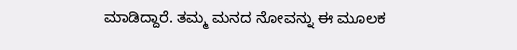ಮಾಡಿದ್ದಾರೆ. ತಮ್ಮ ಮನದ ನೋವನ್ನು ಈ ಮೂಲಕ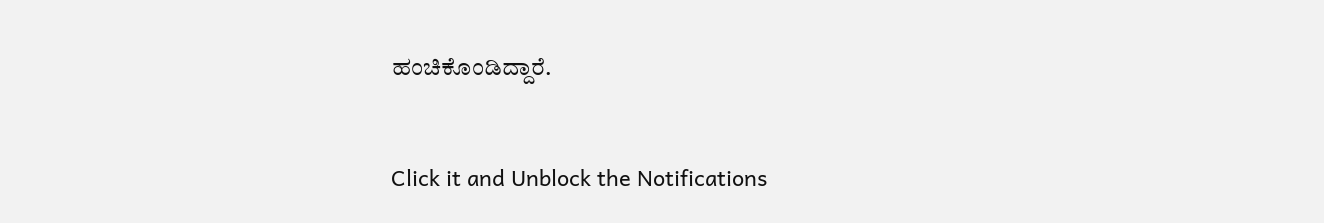ಹಂಚಿಕೊಂಡಿದ್ದಾರೆ.


Click it and Unblock the Notifications